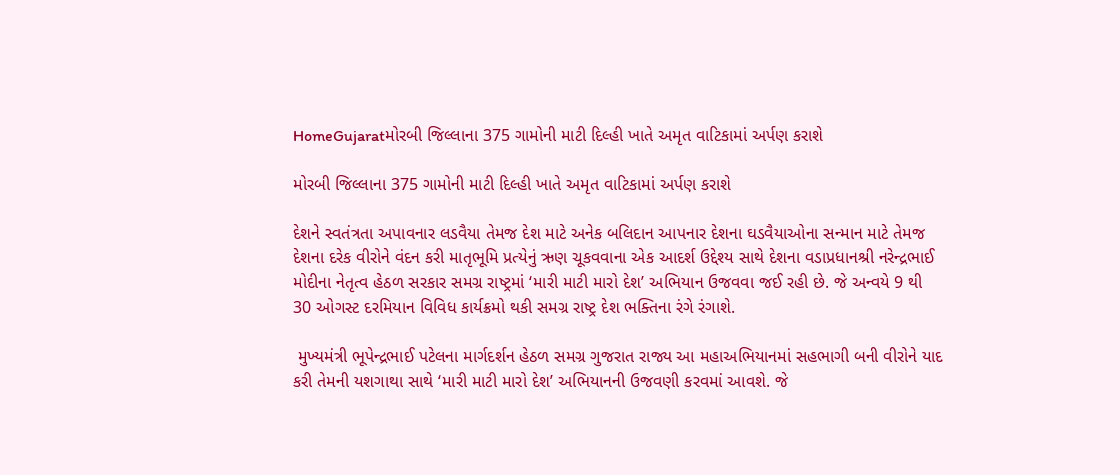HomeGujaratમોરબી જિલ્લાના 375 ગામોની માટી દિલ્હી ખાતે અમૃત વાટિકામાં અર્પણ કરાશે

મોરબી જિલ્લાના 375 ગામોની માટી દિલ્હી ખાતે અમૃત વાટિકામાં અર્પણ કરાશે

દેશને સ્વતંત્રતા અપાવનાર લડવૈયા તેમજ દેશ માટે અનેક બલિદાન આપનાર દેશના ઘડવૈયાઓના સન્માન માટે તેમજ દેશના દરેક વીરોને વંદન કરી માતૃભૂમિ પ્રત્યેનું ઋણ ચૂકવવાના એક આદર્શ ઉદ્દેશ્ય સાથે દેશના વડાપ્રધાનશ્રી નરેન્દ્રભાઈ મોદીના નેતૃત્વ હેઠળ સરકાર સમગ્ર રાષ્ટ્રમાં ‘મારી માટી મારો દેશ’ અભિયાન ઉજવવા જઈ રહી છે. જે અન્વયે 9 થી 30 ઓગસ્ટ દરમિયાન વિવિધ કાર્યક્રમો થકી સમગ્ર રાષ્ટ્ર દેશ ભક્તિના રંગે રંગાશે.

 મુખ્યમંત્રી ભૂપેન્દ્રભાઈ પટેલના માર્ગદર્શન હેઠળ સમગ્ર ગુજરાત રાજ્ય આ મહાઅભિયાનમાં સહભાગી બની વીરોને યાદ કરી તેમની યશગાથા સાથે ‘મારી માટી મારો દેશ’ અભિયાનની ઉજવણી કરવમાં આવશે. જે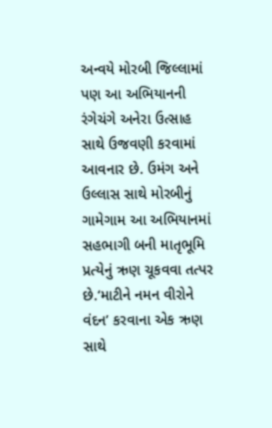અન્વયે મોરબી જિલ્લામાં પણ આ અભિયાનની રંગેચંગે અનેરા ઉત્સાહ સાથે ઉજવણી કરવામાં આવનાર છે. ઉમંગ અને ઉલ્લાસ સાથે મોરબીનું ગામેગામ આ અભિયાનમાં સહભાગી બની માતૃભૂમિ પ્રત્યેનું ઋણ ચૂકવવા તત્પર છે.‘માટીને નમન વીરોને વંદન’ કરવાના એક ઋણ સાથે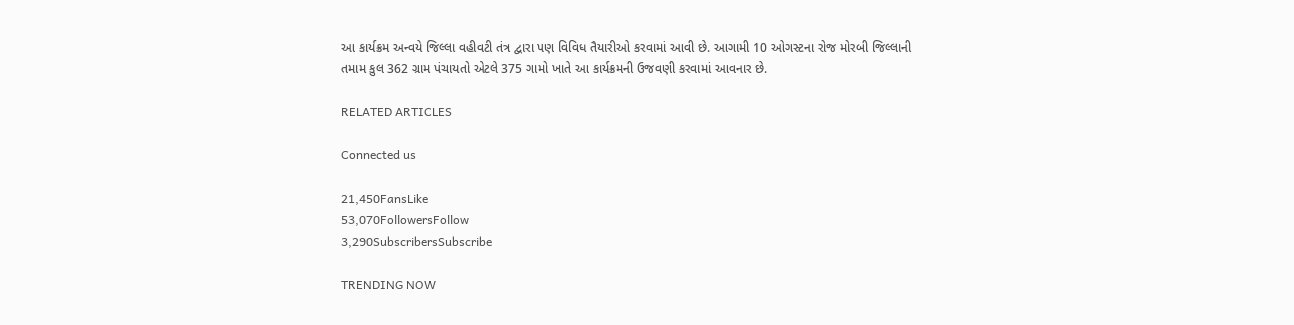આ કાર્યક્રમ અન્વયે જિલ્લા વહીવટી તંત્ર દ્વારા પણ વિવિધ તૈયારીઓ કરવામાં આવી છે. આગામી 10 ઓગસ્ટના રોજ મોરબી જિલ્લાની તમામ કુલ 362 ગ્રામ પંચાયતો એટલે 375 ગામો ખાતે આ કાર્યક્રમની ઉજવણી કરવામાં આવનાર છે.

RELATED ARTICLES

Connected us

21,450FansLike
53,070FollowersFollow
3,290SubscribersSubscribe

TRENDING NOW